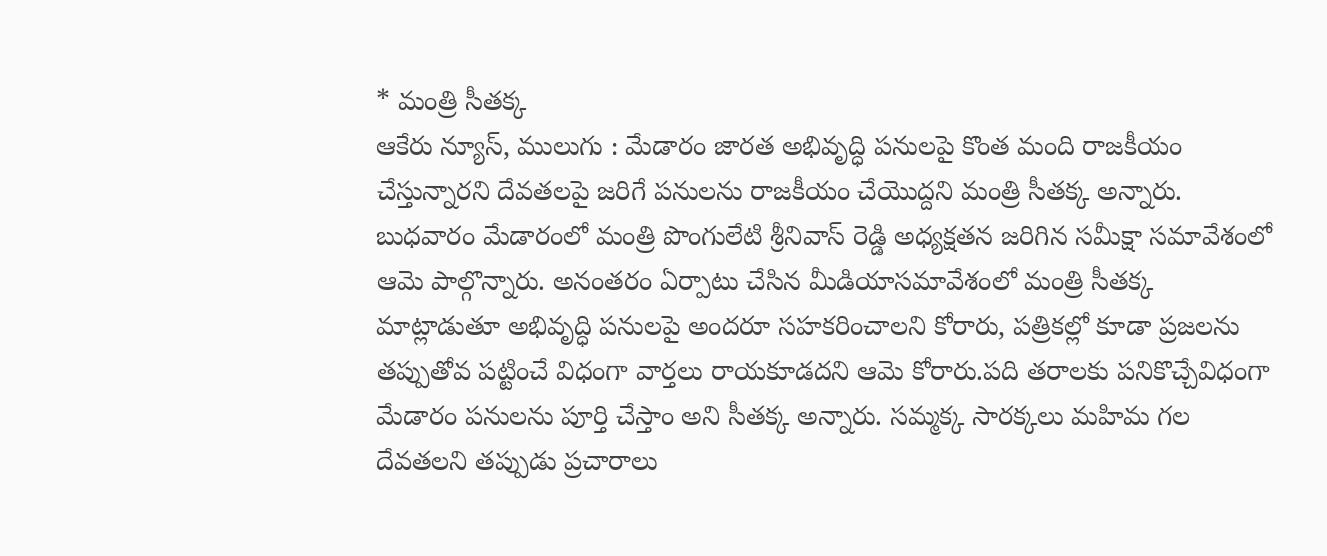* మంత్రి సీతక్క
ఆకేరు న్యూస్, ములుగు : మేడారం జారత అభివృద్ధి పనులపై కొంత మంది రాజకీయం చేస్తున్నారని దేవతలపై జరిగే పనులను రాజకీయం చేయొద్దని మంత్రి సీతక్క అన్నారు. బుధవారం మేడారంలో మంత్రి పొంగులేటి శ్రీనివాస్ రెడ్డి అధ్యక్షతన జరిగిన సమీక్షా సమావేశంలో ఆమె పాల్గొన్నారు. అనంతరం ఏర్పాటు చేసిన మీడియాసమావేశంలో మంత్రి సీతక్క మాట్లాడుతూ అభివృద్ధి పనులపై అందరూ సహకరించాలని కోరారు, పత్రికల్లో కూడా ప్రజలను తప్పుతోవ పట్టించే విధంగా వార్తలు రాయకూడదని ఆమె కోరారు.పది తరాలకు పనికొచ్చేవిధంగా మేడారం పనులను పూర్తి చేస్తాం అని సీతక్క అన్నారు. సమ్మక్క సారక్కలు మహిమ గల దేవతలని తప్పుడు ప్రచారాలు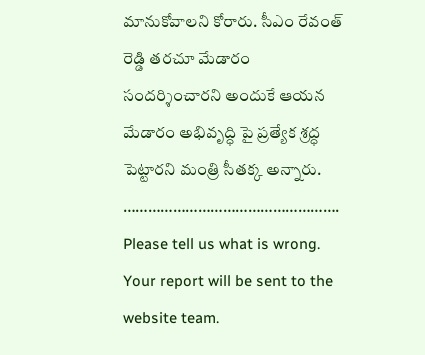మానుకోవాలని కోరారు. సీఎం రేవంత్ రెడ్డి తరచూ మేడారం సందర్శించారని అందుకే ఆయన మేడారం అభివృద్ధి పై ప్రత్యేక శ్రద్ధ పెట్టారని మంత్రి సీతక్క అన్నారు.
…………………………………………….
Please tell us what is wrong. Your report will be sent to the website team.